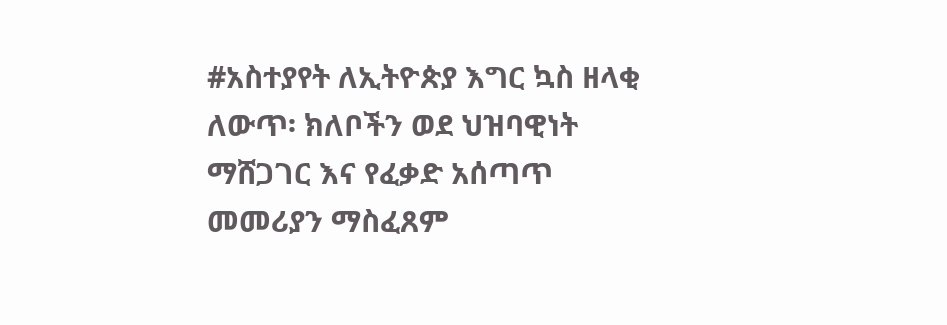#አስተያየት ለኢትዮጵያ እግር ኳስ ዘላቂ ለውጥ፡ ክለቦችን ወደ ህዝባዊነት ማሸጋገር እና የፈቃድ አሰጣጥ መመሪያን ማስፈጸም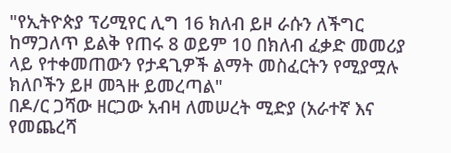"የኢትዮጵያ ፕሪሚየር ሊግ 16 ክለብ ይዞ ራሱን ለችግር ከማጋለጥ ይልቅ የጠሩ 8 ወይም 10 በክለብ ፈቃድ መመሪያ ላይ የተቀመጠውን የታዳጊዎች ልማት መስፈርትን የሚያሟሉ ክለቦችን ይዞ መጓዙ ይመረጣል"
በዶ/ር ጋሻው ዘርጋው አብዛ ለመሠረት ሚድያ (አራተኛ እና የመጨረሻ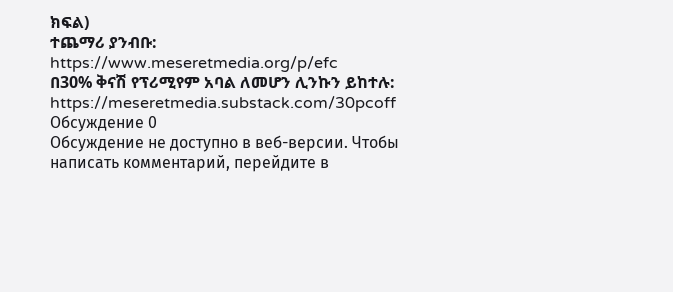ክፍል)
ተጨማሪ ያንብቡ:
https://www.meseretmedia.org/p/efc
በ30% ቅናሽ የፕሪሚየም አባል ለመሆን ሊንኩን ይከተሉ:
https://meseretmedia.substack.com/30pcoff
Обсуждение 0
Обсуждение не доступно в веб-версии. Чтобы написать комментарий, перейдите в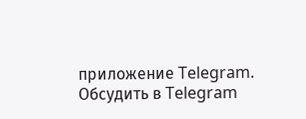приложение Telegram.
Обсудить в Telegram